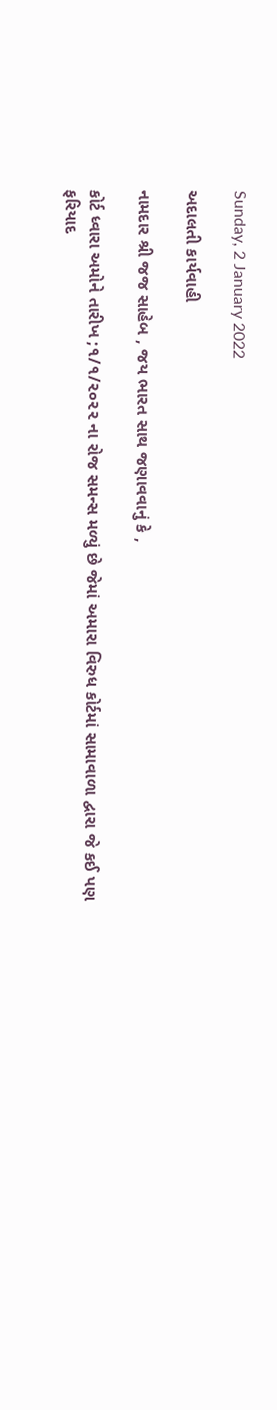Sunday, 2 January 2022

અદાલતી કાર્યવાહી

નામદાર શ્રી જજ સાહેબ , જય ભારત સાથ જણાવવાનું કે ,

કોર્ટ ધ્વારા અમોને તારીખ ;૧/૧/૨૦૨૨ ના રોજ સમન્સ મળ્યું છે જેમાં અમારા વિરુધ કોર્ટમાં સામાવાળા દ્વારા જે કઈ પણ ફરિયાદ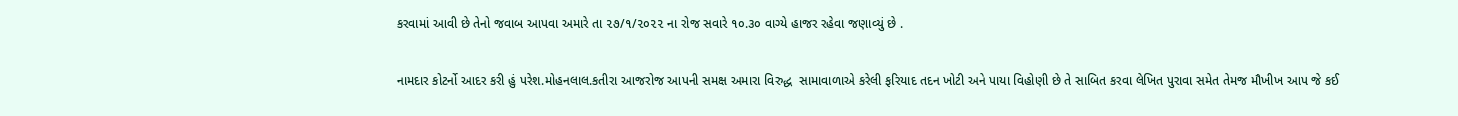કરવામાં આવી છે તેનો જવાબ આપવા અમારે તા ૨૭/૧/૨૦૨૨ ના રોજ સવારે ૧૦.૩૦ વાગ્યે હાજર રહેવા જણાવ્યું છે .

નામદાર કોટર્નો આદર કરી હું પરેશ.મોહનલાલ.કતીરા આજરોજ આપની સમક્ષ અમારા વિરુદ્ધ  સામાવાળાએ કરેલી ફરિયાદ તદન ખોટી અને પાયા વિહોણી છે તે સાબિત કરવા લેખિત પુરાવા સમેત તેમજ મૌખીખ આપ જે કઈ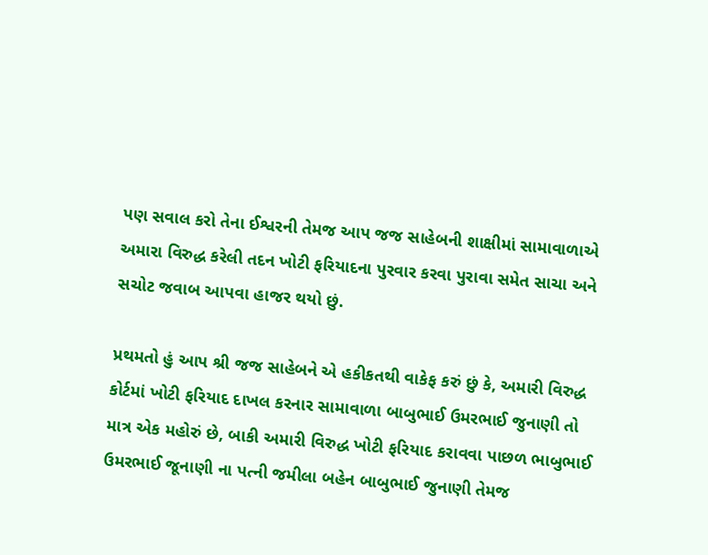પણ સવાલ કરો તેના ઈશ્વરની તેમજ આપ જજ સાહેબની શાક્ષીમાં સામાવાળાએ અમારા વિરુદ્ધ કરેલી તદન ખોટી ફરિયાદના પુરવાર કરવા પુરાવા સમેત સાચા અને સચોટ જવાબ આપવા હાજર થયો છું.

પ્રથમતો હું આપ શ્રી જજ સાહેબને એ હકીકતથી વાકેફ કરું છું કે, અમારી વિરુદ્ધ કોર્ટમાં ખોટી ફરિયાદ દાખલ કરનાર સામાવાળા બાબુભાઈ ઉમરભાઈ જુનાણી તો માત્ર એક મહોરું છે, બાકી અમારી વિરુદ્ધ ખોટી ફરિયાદ કરાવવા પાછળ ભાબુભાઈ ઉમરભાઈ જૂનાણી ના પત્ની જમીલા બહેન બાબુભાઈ જુનાણી તેમજ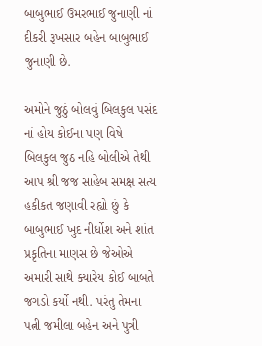બાબુભાઈ ઉમરભાઈ જુનાણી નાં દીકરી રૂખસાર બહેન બાબુભાઈ જુનાણી છે.

અમોને જુઠું બોલવું બિલકુલ પસંદ નાં હોય કોઈના પણ વિષે બિલકુલ જુઠ નહિ બોલીએ તેથી આપ શ્રી જજ સાહેબ સમક્ષ સત્ય હકીકત જણાવી રહ્યો છું કે બાબુભાઈ ખુદ નીર્ધોશ અને શાંત પ્રકૃતિના માણસ છે જેઓએ અમારી સાથે ક્યારેય કોઈ બાબતે જગડો કર્યો નથી. પરંતુ તેમના પત્ની જમીલા બહેન અને પુત્રી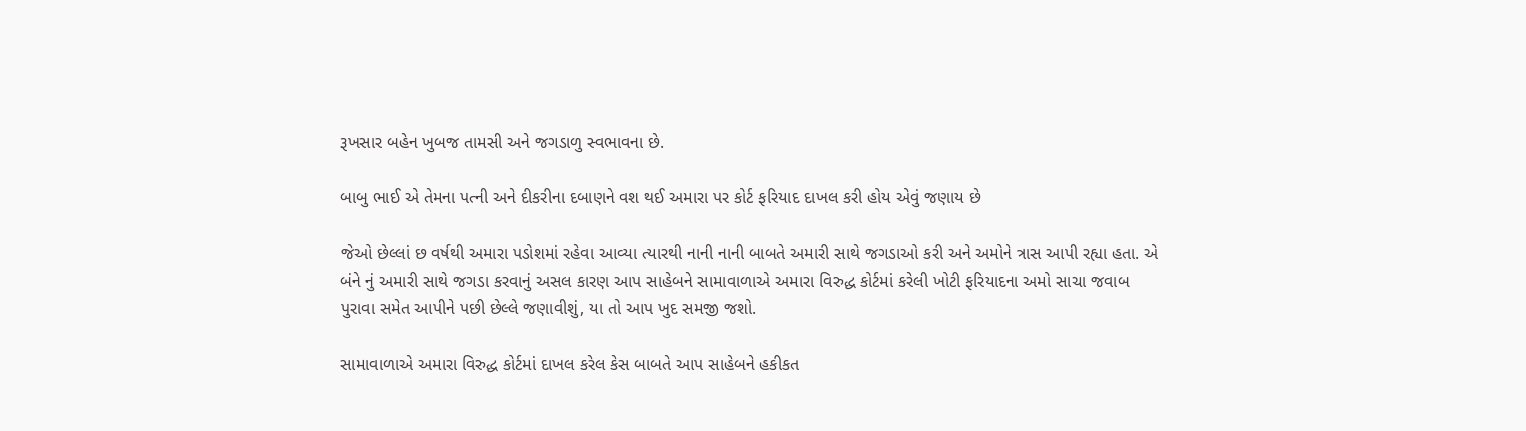રૂખસાર બહેન ખુબજ તામસી અને જગડાળુ સ્વભાવના છે.

બાબુ ભાઈ એ તેમના પત્ની અને દીકરીના દબાણને વશ થઈ અમારા પર કોર્ટ ફરિયાદ દાખલ કરી હોય એવું જણાય છે

જેઓ છેલ્લાં છ વર્ષથી અમારા પડોશમાં રહેવા આવ્યા ત્યારથી નાની નાની બાબતે અમારી સાથે જગડાઓ કરી અને અમોને ત્રાસ આપી રહ્યા હતા. એ બંને નું અમારી સાથે જગડા કરવાનું અસલ કારણ આપ સાહેબને સામાવાળાએ અમારા વિરુદ્ધ કોર્ટમાં કરેલી ખોટી ફરિયાદના અમો સાચા જવાબ પુરાવા સમેત આપીને પછી છેલ્લે જણાવીશું, યા તો આપ ખુદ સમજી જશો.

સામાવાળાએ અમારા વિરુદ્ધ કોર્ટમાં દાખલ કરેલ કેસ બાબતે આપ સાહેબને હકીકત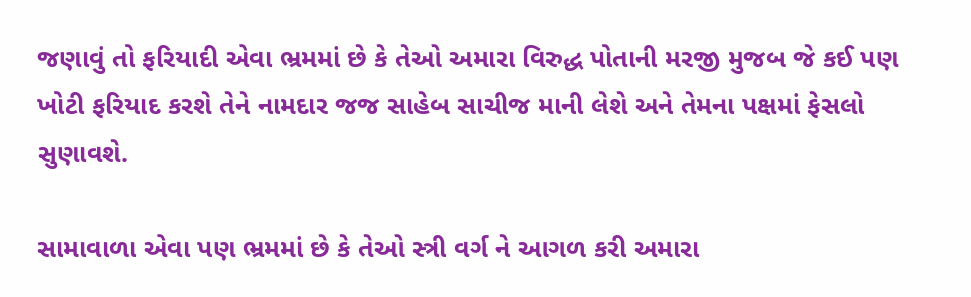જણાવું તો ફરિયાદી એવા ભ્રમમાં છે કે તેઓ અમારા વિરુદ્ધ પોતાની મરજી મુજબ જે કઈ પણ ખોટી ફરિયાદ કરશે તેને નામદાર જજ સાહેબ સાચીજ માની લેશે અને તેમના પક્ષમાં ફેસલો સુણાવશે.

સામાવાળા એવા પણ ભ્રમમાં છે કે તેઓ સ્ત્રી વર્ગ ને આગળ કરી અમારા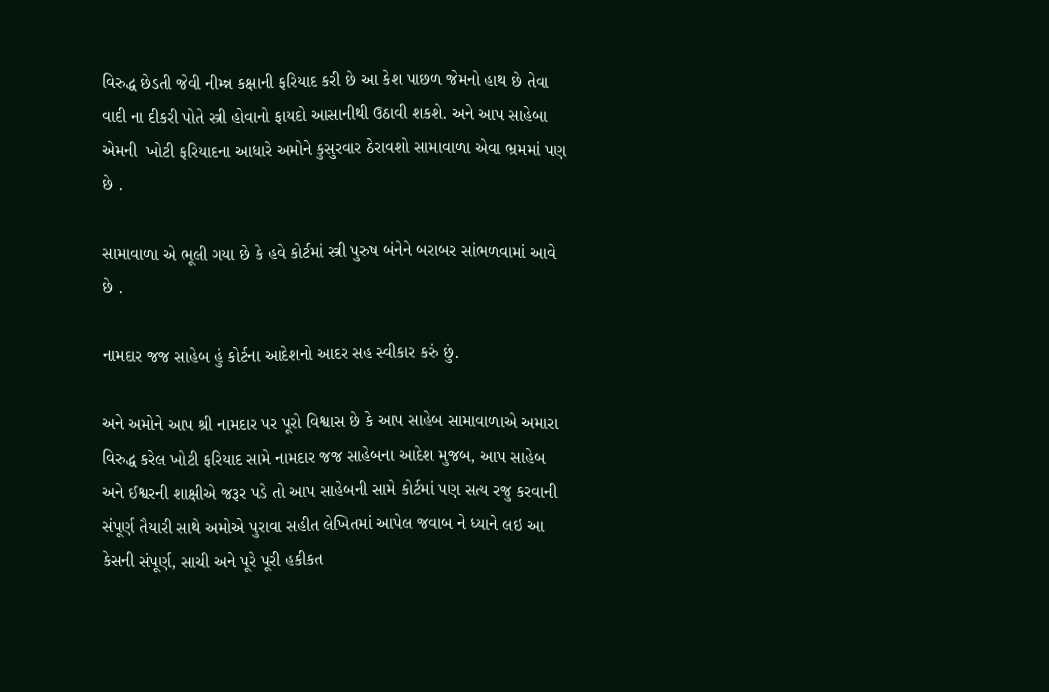વિરુદ્ધ છેડતી જેવી નીમ્ન્ન કક્ષાની ફરિયાદ કરી છે આ કેશ પાછળ જેમનો હાથ છે તેવા વાદી ના દીકરી પોતે સ્ત્રી હોવાનો ફાયદો આસાનીથી ઉઠાવી શકશે. અને આપ સાહેબા એમની  ખોટી ફરિયાદના આધારે અમોને કુસુરવાર ઠેરાવશો સામાવાળા એવા ભ્રમમાં પણ છે .

સામાવાળા એ ભૂલી ગયા છે કે હવે કોર્ટમાં સ્ત્રી પુરુષ બંનેને બરાબર સાંભળવામાં આવે છે .

નામદાર જજ સાહેબ હું કોર્ટના આદેશનો આદર સહ સ્વીકાર કરું છું.

અને અમોને આપ શ્રી નામદાર પર પૂરો વિશ્વાસ છે કે આપ સાહેબ સામાવાળાએ અમારા વિરુદ્ધ કરેલ ખોટી ફરિયાદ સામે નામદાર જજ સાહેબના આદેશ મુજબ, આપ સાહેબ અને ઈશ્વરની શાક્ષીએ જરૂર પડે તો આપ સાહેબની સામે કોર્ટમાં પણ સત્ય રજુ કરવાની સંપૂર્ણ તૈયારી સાથે અમોએ પુરાવા સહીત લેખિતમાં આપેલ જવાબ ને ધ્યાને લઇ આ કેસની સંપૂર્ણ, સાચી અને પૂરે પૂરી હકીકત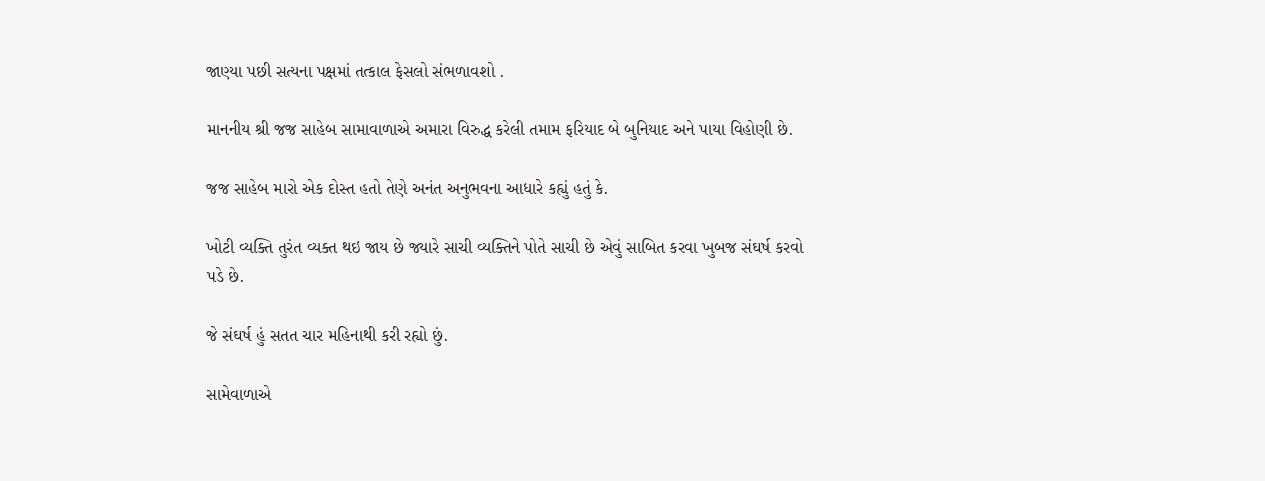જાણ્યા પછી સત્યના પક્ષમાં તત્કાલ ફેસલો સંભળાવશો .

માનનીય શ્રી જજ સાહેબ સામાવાળાએ અમારા વિરુદ્ધ કરેલી તમામ ફરિયાદ બે બુનિયાદ અને પાયા વિહોણી છે.

જજ સાહેબ મારો એક દોસ્ત હતો તેણે અનંત અનુભવના આધારે કહ્યું હતું કે.

ખોટી વ્યક્તિ તુરંત વ્યક્ત થઇ જાય છે જ્યારે સાચી વ્યક્તિને પોતે સાચી છે એવું સાબિત કરવા ખુબજ સંઘર્ષ કરવો પડે છે.

જે સંઘર્ષ હું સતત ચાર મહિનાથી કરી રહ્યો છું.

સામેવાળાએ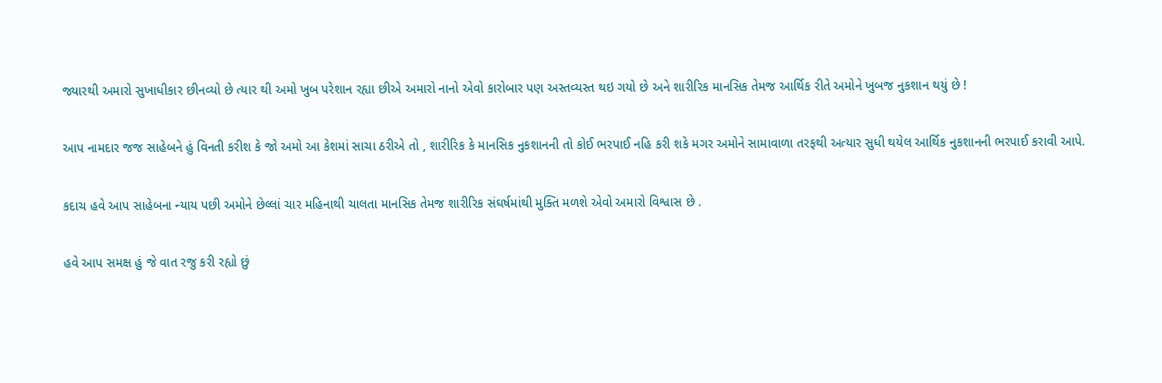જ્યારથી અમારો સુખાધીકાર છીનવ્યો છે ત્યાર થી અમો ખુબ પરેશાન રહ્યા છીએ અમારો નાનો એવો કારોબાર પણ અસ્તવ્યસ્ત થઇ ગયો છે અને શારીરિક માનસિક તેમજ આર્થિક રીતે અમોને ખુબજ નુકશાન થયું છે !

આપ નામદાર જજ સાહેબને હું વિનતી કરીશ કે જો અમો આ કેશમાં સાચા ઠરીએ તો , શારીરિક કે માનસિક નુકશાનની તો કોઈ ભરપાઈ નહિ કરી શકે મગર અમોને સામાવાળા તરફથી અત્યાર સુધી થયેલ આર્થિક નુકશાનની ભરપાઈ કરાવી આપે.

કદાચ હવે આપ સાહેબના ન્યાય પછી અમોને છેલ્લાં ચાર મહિનાથી ચાલતા માનસિક તેમજ શારીરિક સંઘર્ષમાંથી મુક્તિ મળશે એવો અમારો વિશ્વાસ છે .

હવે આપ સમક્ષ હું જે વાત રજુ કરી રહ્યો છું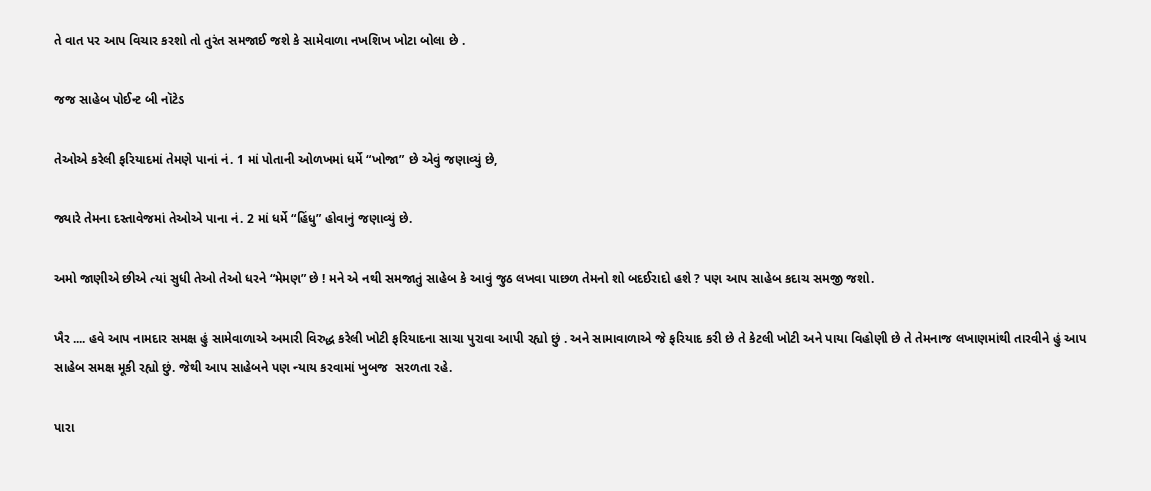તે વાત પર આપ વિચાર કરશો તો તુરંત સમજાઈ જશે કે સામેવાળા નખશિખ ખોટા બોલા છે .

જજ સાહેબ પોઈન્ટ બી નૉટેડ

તેઓએ કરેલી ફરિયાદમાં તેમણે પાનાં નં. 1 માં પોતાની ઓળખમાં ધર્મે “ખોજા” છે એવું જણાવ્યું છે,

જ્યારે તેમના દસ્તાવેજમાં તેઓએ પાના નં. 2 માં ધર્મે “હિંધુ” હોવાનું જણાવ્યું છે.

અમો જાણીએ છીએ ત્યાં સુધી તેઓ તેઓ ધરને “મેમણ” છે ! મને એ નથી સમજાતું સાહેબ કે આવું જુઠ લખવા પાછળ તેમનો શો બદઈરાદો હશે ? પણ આપ સાહેબ કદાચ સમજી જશો.

ખૈર .... હવે આપ નામદાર સમક્ષ હું સામેવાળાએ અમારી વિરુદ્ધ કરેલી ખોટી ફરિયાદના સાચા પુરાવા આપી રહ્યો છું . અને સામાવાળાએ જે ફરિયાદ કરી છે તે કેટલી ખોટી અને પાયા વિહોણી છે તે તેમનાજ લખાણમાંથી તારવીને હું આપ સાહેબ સમક્ષ મૂકી રહ્યો છું. જેથી આપ સાહેબને પણ ન્યાય કરવામાં ખુબજ  સરળતા રહે.

પારા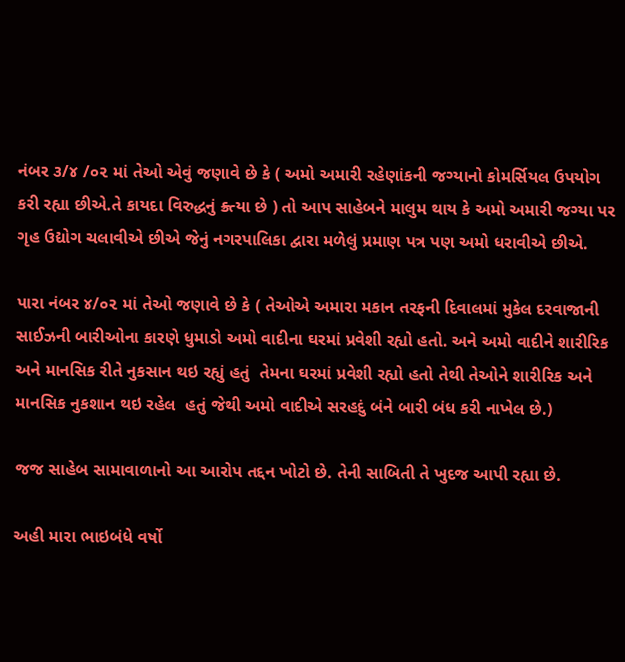નંબર ૩/૪ /૦૨ માં તેઓ એવું જણાવે છે કે ( અમો અમારી રહેણાંકની જગ્યાનો કોમર્સિયલ ઉપયોગ કરી રહ્યા છીએ.તે કાયદા વિરુદ્ધનું ક્ર્ત્યા છે ) તો આપ સાહેબને માલુમ થાય કે અમો અમારી જગ્યા પર ગૃહ ઉદ્યોગ ચલાવીએ છીએ જેનું નગરપાલિકા દ્વારા મળેલું પ્રમાણ પત્ર પણ અમો ધરાવીએ છીએ.

પારા નંબર ૪/૦૨ માં તેઓ જણાવે છે કે ( તેઓએ અમારા મકાન તરફની દિવાલમાં મુકેલ દરવાજાની સાઈઝની બારીઓના કારણે ધુમાડો અમો વાદીના ઘરમાં પ્રવેશી રહ્યો હતો. અને અમો વાદીને શારીરિક અને માનસિક રીતે નુકસાન થઇ રહ્યું હતું  તેમના ઘરમાં પ્રવેશી રહ્યો હતો તેથી તેઓને શારીરિક અને માનસિક નુકશાન થઇ રહેલ  હતું જેથી અમો વાદીએ સરહદું બંને બારી બંધ કરી નાખેલ છે.)

જજ સાહેબ સામાવાળાનો આ આરોપ તદ્દન ખોટો છે. તેની સાબિતી તે ખુદજ આપી રહ્યા છે.

અહી મારા ભાઇબંધે વર્ષો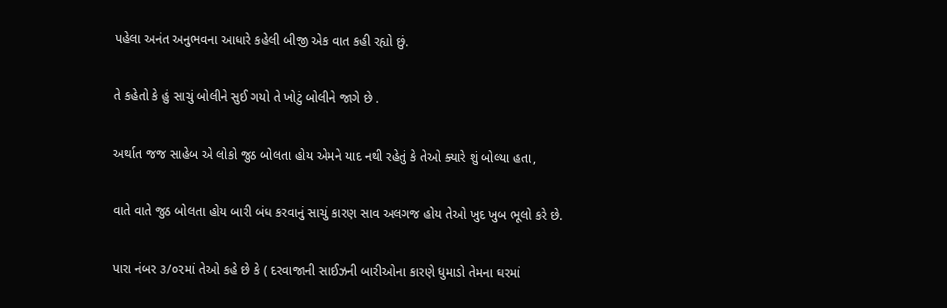પહેલા અનંત અનુભવના આધારે કહેલી બીજી એક વાત કહી રહ્યો છું.

તે કહેતો કે હું સાચું બોલીને સુઈ ગયો તે ખોટું બોલીને જાગે છે .

અર્થાત જજ સાહેબ એ લોકો જુઠ બોલતા હોય એમને યાદ નથી રહેતું કે તેઓ ક્યારે શું બોલ્યા હતા,

વાતે વાતે જુઠ બોલતા હોય બારી બંધ કરવાનું સાચું કારણ સાવ અલગજ હોય તેઓ ખુદ ખુબ ભૂલો કરે છે.

પારા નંબર ૩/૦૨માં તેઓ કહે છે કે ( દરવાજાની સાઈઝની બારીઓના કારણે ધુમાડો તેમના ઘરમાં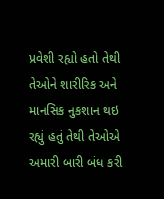પ્રવેશી રહ્યો હતો તેથી તેઓને શારીરિક અને માનસિક નુકશાન થઇ રહ્યું હતું તેથી તેઓએ અમારી બારી બંધ કરી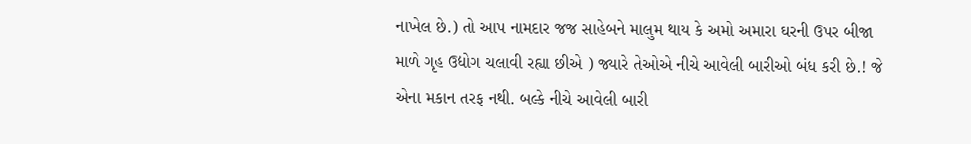નાખેલ છે.) તો આપ નામદાર જજ સાહેબને માલુમ થાય કે અમો અમારા ઘરની ઉપર બીજા માળે ગૃહ ઉદ્યોગ ચલાવી રહ્યા છીએ ) જ્યારે તેઓએ નીચે આવેલી બારીઓ બંધ કરી છે.! જે એના મકાન તરફ નથી. બલ્કે નીચે આવેલી બારી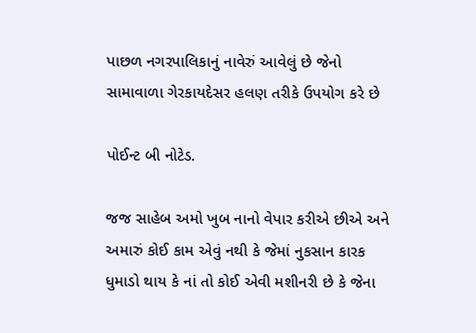પાછળ નગરપાલિકાનું નાવેરું આવેલું છે જેનો સામાવાળા ગેરકાયદેસર હલણ તરીકે ઉપયોગ કરે છે

પોઈન્ટ બી નોટેડ.

જજ સાહેબ અમો ખુબ નાનો વેપાર કરીએ છીએ અને અમારું કોઈ કામ એવું નથી કે જેમાં નુકસાન કારક ધુમાડો થાય કે નાં તો કોઈ એવી મશીનરી છે કે જેના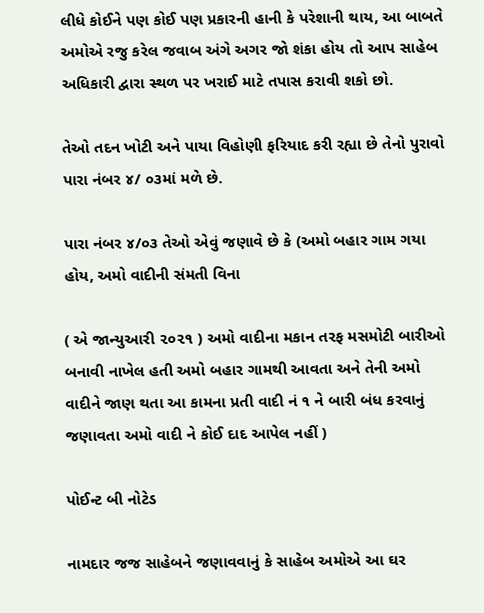લીધે કોઈને પણ કોઈ પણ પ્રકારની હાની કે પરેશાની થાય, આ બાબતે અમોએ રજુ કરેલ જવાબ અંગે અગર જો શંકા હોય તો આપ સાહેબ અધિકારી દ્વારા સ્થળ પર ખરાઈ માટે તપાસ કરાવી શકો છો.

તેઓ તદન ખોટી અને પાયા વિહોણી ફરિયાદ કરી રહ્યા છે તેનો પુરાવો પારા નંબર ૪/ ૦૩માં મળે છે.

પારા નંબર ૪/૦૩ તેઓ એવું જણાવે છે કે (અમો બહાર ગામ ગયા હોય, અમો વાદીની સંમતી વિના

( એ જાન્યુઆરી ૨૦૨૧ ) અમો વાદીના મકાન તરફ મસમોટી બારીઓ બનાવી નાખેલ હતી અમો બહાર ગામથી આવતા અને તેની અમો વાદીને જાણ થતા આ કામના પ્રતી વાદી નં ૧ ને બારી બંધ કરવાનું જણાવતા અમો વાદી ને કોઈ દાદ આપેલ નહીં )

પોઈન્ટ બી નોટેડ

નામદાર જજ સાહેબને જણાવવાનું કે સાહેબ અમોએ આ ઘર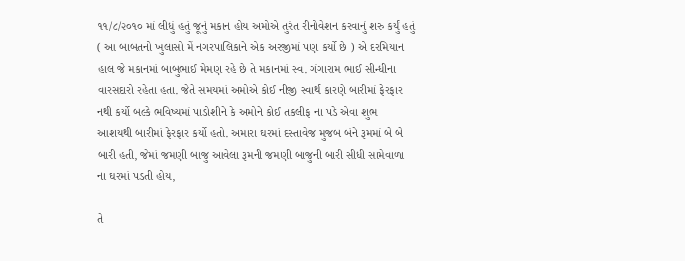૧૧/૮/૨૦૧૦ માં લીધું હતું જૂનું મકાન હોય અમોએ તુરંત રીનોવેશન કરવાનું શરુ કર્યું હતું ( આ બાબતનો ખુલાસો મેં નગરપાલિકાને એક અરજીમાં પણ કર્યો છે ) એ દરમિયાન હાલ જે મકાનમાં બાબુભાઈ મેમણ રહે છે તે મકાનમાં સ્વ. ગંગારામ ભાઈ સીન્ધીના વારસદારો રહેતા હતા. જેતે સમયમાં અમોએ કોઈ નીજી સ્વાર્થ કારણે બારીમાં ફેરફાર નથી કર્યો બલ્કે ભવિષ્યમાં પાડોશીને કે અમોને કોઈ તકલીફ ના પડે એવા શુભ આશયથી બારીમાં ફેરફાર કર્યો હતો. અમારા ઘરમાં દસ્તાવેજ મુજબ બંને રૂમમાં બે બે બારી હતી, જેમાં જમણી બાજુ આવેલા રૂમની જમણી બાજુની બારી સીધી સામેવાળા ના ઘરમાં પડતી હોય,

તે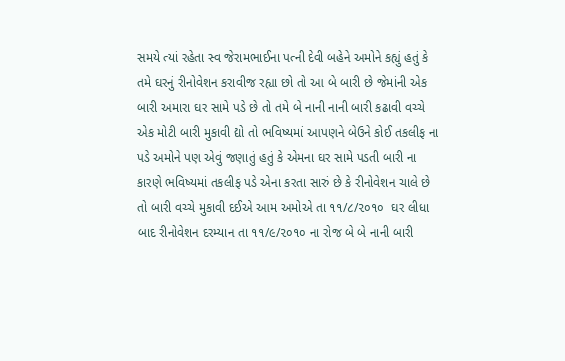સમયે ત્યાં રહેતા સ્વ જેરામભાઈના પત્ની દેવી બહેને અમોને કહ્યું હતું કે તમે ઘરનું રીનોવેશન કરાવીજ રહ્યા છો તો આ બે બારી છે જેમાંની એક બારી અમારા ઘર સામે પડે છે તો તમે બે નાની નાની બારી કઢાવી વચ્ચે એક મોટી બારી મુકાવી દ્યો તો ભવિષ્યમાં આપણને બેઉને કોઈ તકલીફ ના પડે અમોને પણ એવું જણાતું હતું કે એમના ઘર સામે પડતી બારી ના કારણે ભવિષ્યમાં તકલીફ પડે એના કરતા સારું છે કે રીનોવેશન ચાલે છે તો બારી વચ્ચે મુકાવી દઈએ આમ અમોએ તા ૧૧/૮/૨૦૧૦  ઘર લીધા બાદ રીનોવેશન દરમ્યાન તા ૧૧/૯/૨૦૧૦ ના રોજ બે બે નાની બારી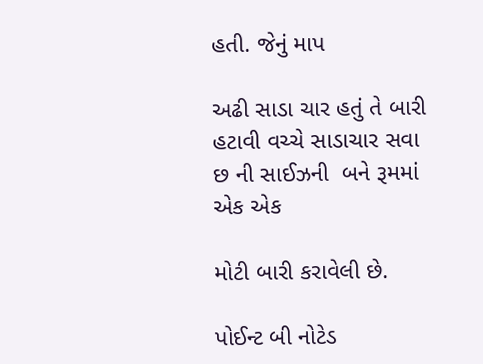હતી. જેનું માપ

અઢી સાડા ચાર હતું તે બારી હટાવી વચ્ચે સાડાચાર સવા છ ની સાઈઝની  બને રૂમમાં એક એક

મોટી બારી કરાવેલી છે.

પોઈન્ટ બી નોટેડ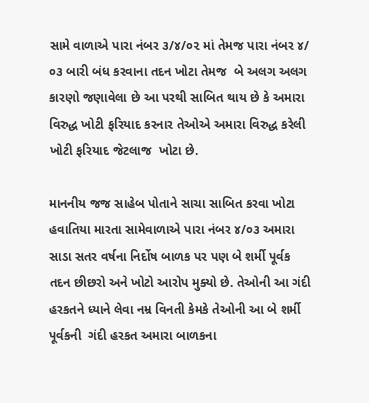સામે વાળાએ પારા નંબર ૩/૪/૦૨ માં તેમજ પારા નંબર ૪/ ૦૩ બારી બંધ કરવાના તદન ખોટા તેમજ  બે અલગ અલગ કારણો જણાવેલા છે આ પરથી સાબિત થાય છે કે અમારા વિરુદ્ધ ખોટી ફરિયાદ કરનાર તેઓએ અમારા વિરુદ્ધ કરેલી ખોટી ફરિયાદ જેટલાજ  ખોટા છે.

માનનીય જજ સાહેબ પોતાને સાચા સાબિત કરવા ખોટા હવાતિયા મારતા સામેવાળાએ પારા નંબર ૪/૦૩ અમારા સાડા સતર વર્ષના નિર્દોષ બાળક પર પણ બે શર્મી પૂર્વક તદન છીછરો અને ખોટો આરોપ મુક્યો છે. તેઓની આ ગંદી હરકતને ધ્યાને લેવા નમ્ર વિનતી કેમકે તેઓની આ બે શર્મી પૂર્વકની  ગંદી હરકત અમારા બાળકના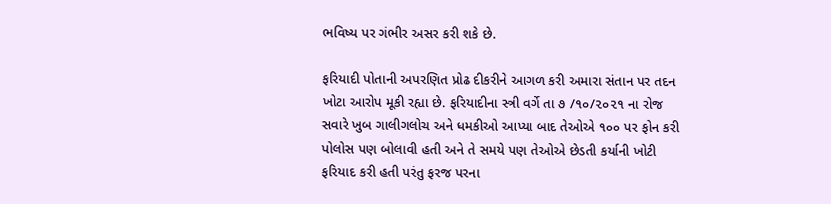ભવિષ્ય પર ગંભીર અસર કરી શકે છે.

ફરિયાદી પોતાની અપરણિત પ્રોઢ દીકરીને આગળ કરી અમારા સંતાન પર તદન ખોટા આરોપ મૂકી રહ્યા છે. ફરિયાદીના સ્ત્રી વર્ગે તા ૭ /૧૦/૨૦૨૧ ના રોજ સવારે ખુબ ગાલીગલોચ અને ધમકીઓ આપ્યા બાદ તેઓએ ૧૦૦ પર ફોન કરી પોલોસ પણ બોલાવી હતી અને તે સમયે પણ તેઓએ છેડતી કર્યાની ખોટી ફરિયાદ કરી હતી પરંતુ ફરજ પરના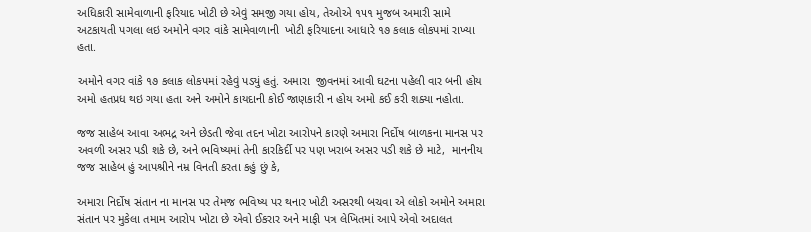અધિકારી સામેવાળાની ફરિયાદ ખોટી છે એવું સમજી ગયા હોય, તેઓએ ૧૫૧ મુજબ અમારી સામે અટકાયતી પગલા લઇ અમોને વગર વાંકે સામેવાળાની  ખોટી ફરિયાદના આધારે ૧૭ કલાક લોકપમાં રાખ્યા હતા.

અમોને વગર વાંકે ૧૭ કલાક લોકપમાં રહેવું પડ્યું હતું. અમારા  જીવનમાં આવી ઘટના પહેલી વાર બની હોય અમો હતપ્રધ થઇ ગયા હતા અને અમોને કાયદાની કોઈ જાણકારી ન હોય અમો કઈ કરી શક્યા નહોતા.

જજ સાહેબ આવા અભદ્ર અને છેડતી જેવા તદન ખોટા આરોપને કારણે અમારા નિર્દોષ બાળકના માનસ પર અવળી અસર પડી શકે છે, અને ભવિષ્યમાં તેની કારકિર્દી પર પણ ખરાબ અસર પડી શકે છે માટે,  માનનીય જજ સાહેબ હું આપશ્રીને નમ્ર વિનતી કરતા કહું છું કે,

અમારા નિર્દોષ સંતાન ના માનસ પર તેમજ ભવિષ્ય પર થનાર ખોટી અસરથી બચવા એ લોકો અમોને અમારા સંતાન પર મુકેલા તમામ આરોપ ખોટા છે એવો ઈકરાર અને માફી પત્ર લેખિતમાં આપે એવો અદાલત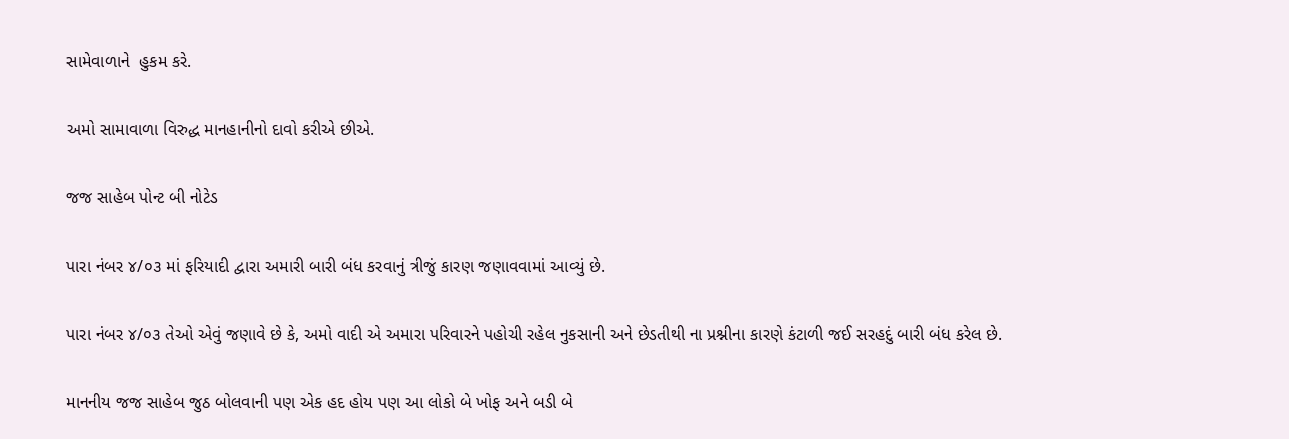સામેવાળાને  હુકમ કરે.

અમો સામાવાળા વિરુદ્ધ માનહાનીનો દાવો કરીએ છીએ.

જજ સાહેબ પોન્ટ બી નોટેડ

પારા નંબર ૪/૦૩ માં ફરિયાદી દ્વારા અમારી બારી બંધ કરવાનું ત્રીજું કારણ જણાવવામાં આવ્યું છે.

પારા નંબર ૪/૦૩ તેઓ એવું જણાવે છે કે, અમો વાદી એ અમારા પરિવારને પહોચી રહેલ નુકસાની અને છેડતીથી ના પ્રશ્નીના કારણે કંટાળી જઈ સરહદું બારી બંધ કરેલ છે.

માનનીય જજ સાહેબ જુઠ બોલવાની પણ એક હદ હોય પણ આ લોકો બે ખોફ અને બડી બે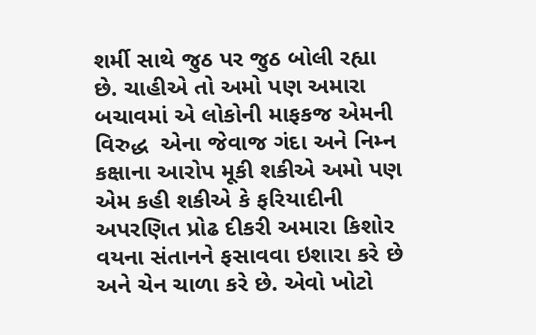શર્મી સાથે જુઠ પર જુઠ બોલી રહ્યા છે. ચાહીએ તો અમો પણ અમારા બચાવમાં એ લોકોની માફકજ એમની વિરુદ્ધ  એના જેવાજ ગંદા અને નિમ્ન કક્ષાના આરોપ મૂકી શકીએ અમો પણ એમ કહી શકીએ કે ફરિયાદીની અપરણિત પ્રોઢ દીકરી અમારા કિશોર વયના સંતાનને ફસાવવા ઇશારા કરે છે અને ચેન ચાળા કરે છે. એવો ખોટો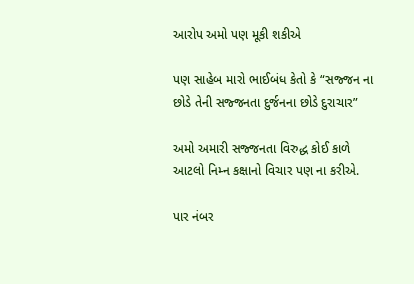આરોપ અમો પણ મૂકી શકીએ

પણ સાહેબ મારો ભાઈબંધ કેતો કે “સજ્જન ના છોડે તેની સજ્જનતા દુર્જનના છોડે દુરાચાર”

અમો અમારી સજ્જનતા વિરુદ્ધ કોઈ કાળે આટલો નિમ્ન કક્ષાનો વિચાર પણ ના કરીએ.

પાર નંબર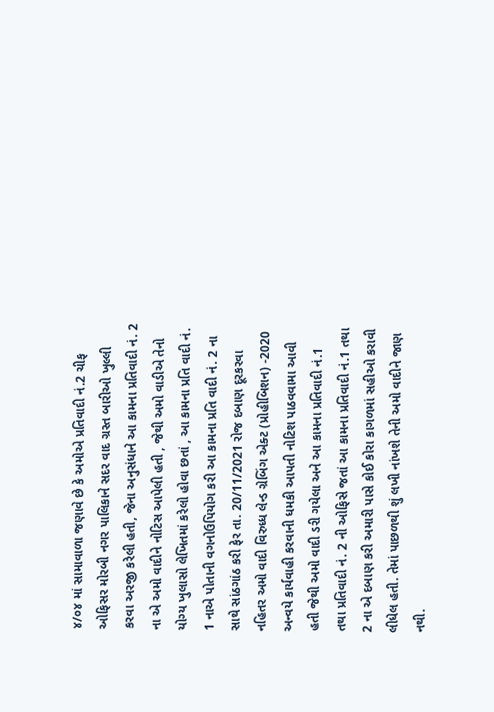૪/૦૪ માં સામાવાળા જણાવે છે કે અમોએ પ્રતિવાદી નં.2 ચીફ ઓફિસર મોરબી નગર પાલિકાને સદર વાદ ગ્રસ્ત બારીઓ ખુલ્લી કરવા અરજી કરેલી હતી, જેના અનુસંધાને આ કામના પ્રતિવાદી નં. 2 ના એ અમો વાદીને નોટિસ આપેલી હતી , જેથી અમો વાડીએ તેનો યોગ્ય ખુલાસો લેખિતમાં કરેલો હોવા છતાં , આ કામના પ્રતિ વાદી નં. 1 નાએ પોતાની વગનોઉપિયોગ કરી આ કામના પ્રતિ વાદી નં. 2 ના સાથે સાંઠગાંઠ કરી ફેર તા. 20/11/2021 રોજ દબાણ દૂરકરવા નહિતર અમો વાદી વિરુધ્ધ લેન્ડ ગ્રેબિંગ એક્ટ (પ્રોહીબિશન) -2020 અન્વયે કાર્યવાહી કરવાની ધમકી આપતી નોટિશ પાઠવવામા આવી હતી જેથી અમો વાદી ડરી ગયેલા અને આ કામના પ્રતિવાદી નં.1 તથા પ્રતિવાદી નં. 2 ની ઓફિસે જતાં આ કામના પ્રતિવાદી નં.1 તથા 2 ના એ દબાણ કરી અમારી પાસે કોઈ કોરા કાગળમાં સહીઓ કરાવી લીધેલ હતી. તેમાં પાછળથી શું લખી નાંખશે તેની અમો વાદીને જાણ નથી.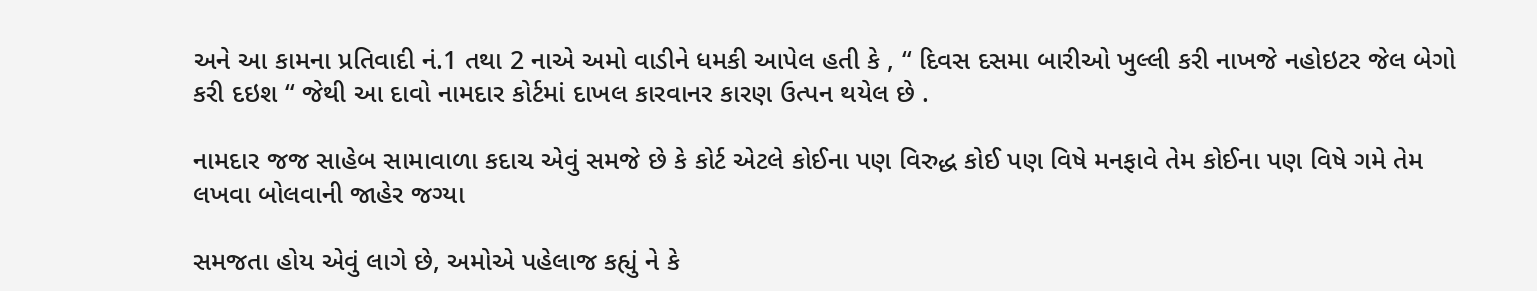અને આ કામના પ્રતિવાદી નં.1 તથા 2 નાએ અમો વાડીને ધમકી આપેલ હતી કે , “ દિવસ દસમા બારીઓ ખુલ્લી કરી નાખજે નહોઇટર જેલ બેગો કરી દઇશ “ જેથી આ દાવો નામદાર કોર્ટમાં દાખલ કારવાનર કારણ ઉત્પન થયેલ છે .

નામદાર જજ સાહેબ સામાવાળા કદાચ એવું સમજે છે કે કોર્ટ એટલે કોઈના પણ વિરુદ્ધ કોઈ પણ વિષે મનફાવે તેમ કોઈના પણ વિષે ગમે તેમ લખવા બોલવાની જાહેર જગ્યા

સમજતા હોય એવું લાગે છે, અમોએ પહેલાજ કહ્યું ને કે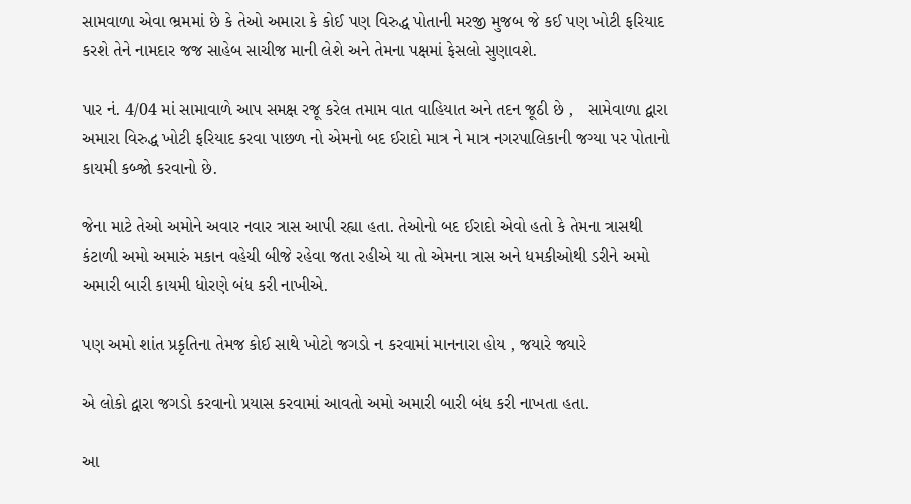સામવાળા એવા ભ્રમમાં છે કે તેઓ અમારા કે કોઈ પણ વિરુદ્ધ પોતાની મરજી મુજબ જે કઈ પણ ખોટી ફરિયાદ કરશે તેને નામદાર જજ સાહેબ સાચીજ માની લેશે અને તેમના પક્ષમાં ફેસલો સુણાવશે.

પાર નં. 4/04 માં સામાવાળે આપ સમક્ષ રજૂ કરેલ તમામ વાત વાહિયાત અને તદન જૂઠી છે ,   સામેવાળા દ્વારા અમારા વિરુદ્ધ ખોટી ફરિયાદ કરવા પાછળ નો એમનો બદ ઈરાદો માત્ર ને માત્ર નગરપાલિકાની જગ્યા પર પોતાનો કાયમી કબ્જો કરવાનો છે.

જેના માટે તેઓ અમોને અવાર નવાર ત્રાસ આપી રહ્યા હતા. તેઓનો બદ ઈરાદો એવો હતો કે તેમના ત્રાસથી કંટાળી અમો અમારું મકાન વહેચી બીજે રહેવા જતા રહીએ યા તો એમના ત્રાસ અને ધમકીઓથી ડરીને અમો અમારી બારી કાયમી ધોરણે બંધ કરી નાખીએ.

પણ અમો શાંત પ્રકૃતિના તેમજ કોઈ સાથે ખોટો જગડો ન કરવામાં માનનારા હોય , જયારે જ્યારે

એ લોકો દ્વારા જગડો કરવાનો પ્રયાસ કરવામાં આવતો અમો અમારી બારી બંધ કરી નાખતા હતા.

આ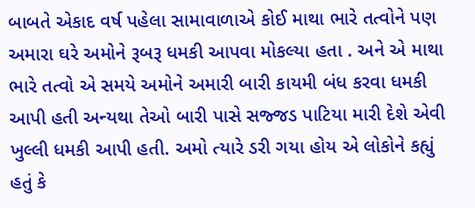બાબતે એકાદ વર્ષ પહેલા સામાવાળાએ કોઈ માથા ભારે તત્વોને પણ અમારા ઘરે અમોને રૂબરૂ ધમકી આપવા મોકલ્યા હતા . અને એ માથા ભારે તત્વો એ સમયે અમોને અમારી બારી કાયમી બંધ કરવા ધમકી આપી હતી અન્યથા તેઓ બારી પાસે સજ્જડ પાટિયા મારી દેશે એવી ખુલ્લી ધમકી આપી હતી. અમો ત્યારે ડરી ગયા હોય એ લોકોને કહ્યું હતું કે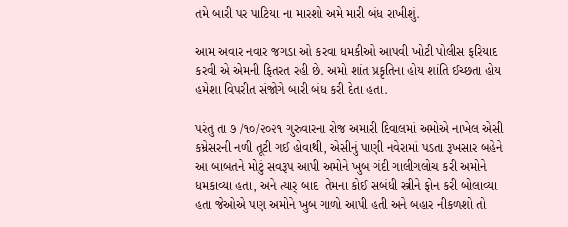તમે બારી પર પાટિયા ના મારશો અમે મારી બંધ રાખીશું.

આમ અવાર નવાર જગડા ઓ કરવા ધમકીઓ આપવી ખોટી પોલીસ ફરિયાદ કરવી એ એમની ફિતરત રહી છે. અમો શાંત પ્રકૃતિના હોય શાંતિ ઈચ્છતા હોય હમેશા વિપરીત સંજોગે બારી બંધ કરી દેતા હતા.

પરંતુ તા ૭ /૧૦/૨૦૨૧ ગુરુવારના રોજ અમારી દિવાલમાં અમોએ નાખેલ એસી કમ્રેસરની નળી તૂટી ગઈ હોવાથી, એસીનું પાણી નવેરામાં પડતા રૂખસાર બહેને આ બાબતને મોટું સવરૂપ આપી અમોને ખુબ ગંદી ગાલીગલોચ કરી અમોને  ધમકાવ્યા હતા, અને ત્યાર્ બાદ  તેમના કોઈ સબંધી સ્ત્રીને ફોન કરી બોલાવ્યા હતા જેઓએ પણ અમોને ખુબ ગાળો આપી હતી અને બહાર નીકળશો તો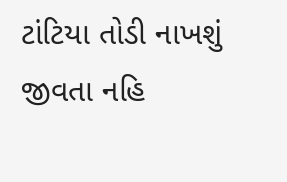ટાંટિયા તોડી નાખશું  જીવતા નહિ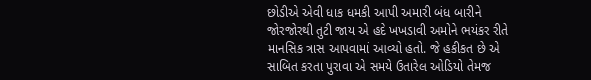છોડીએ એવી ધાક ધમકી આપી અમારી બંધ બારીને જોરજોરથી તુટી જાય એ હદે ખખડાવી અમોને ભયંકર રીતે માનસિક ત્રાસ આપવામાં આવ્યો હતો. જે હકીકત છે એ સાબિત કરતા પુરાવા એ સમયે ઉતારેલ ઓડિયો તેમજ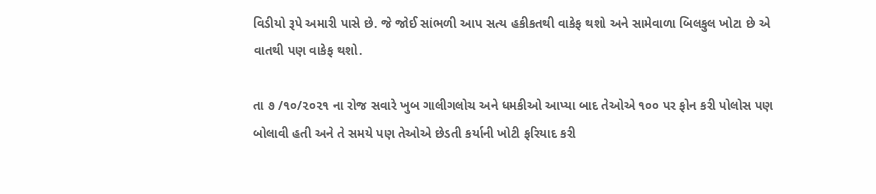વિડીયો રૂપે અમારી પાસે છે. જે જોઈ સાંભળી આપ સત્ય હકીકતથી વાકેફ થશો અને સામેવાળા બિલકુલ ખોટા છે એ વાતથી પણ વાકેફ થશો.

તા ૭ /૧૦/૨૦૨૧ ના રોજ સવારે ખુબ ગાલીગલોચ અને ધમકીઓ આપ્યા બાદ તેઓએ ૧૦૦ પર ફોન કરી પોલોસ પણ બોલાવી હતી અને તે સમયે પણ તેઓએ છેડતી કર્યાની ખોટી ફરિયાદ કરી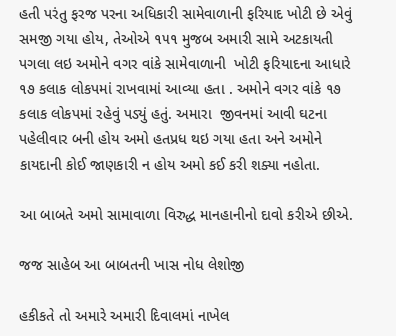હતી પરંતુ ફરજ પરના અધિકારી સામેવાળાની ફરિયાદ ખોટી છે એવું સમજી ગયા હોય, તેઓએ ૧૫૧ મુજબ અમારી સામે અટકાયતી પગલા લઇ અમોને વગર વાંકે સામેવાળાની  ખોટી ફરિયાદના આધારે ૧૭ કલાક લોકપમાં રાખવામાં આવ્યા હતા . અમોને વગર વાંકે ૧૭ કલાક લોકપમાં રહેવું પડ્યું હતું. અમારા  જીવનમાં આવી ઘટના પહેલીવાર બની હોય અમો હતપ્રધ થઇ ગયા હતા અને અમોને કાયદાની કોઈ જાણકારી ન હોય અમો કઈ કરી શક્યા નહોતા.

આ બાબતે અમો સામાવાળા વિરુદ્ધ માનહાનીનો દાવો કરીએ છીએ.

જજ સાહેબ આ બાબતની ખાસ નોધ લેશોજી

હકીકતે તો અમારે અમારી દિવાલમાં નાખેલ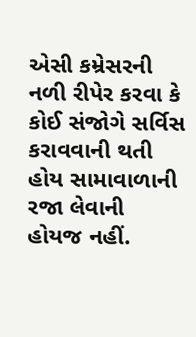એસી કમ્રેસરની નળી રીપેર કરવા કે કોઈ સંજોગે સર્વિસ કરાવવાની થતી હોય સામાવાળાની રજા લેવાની હોયજ નહીં.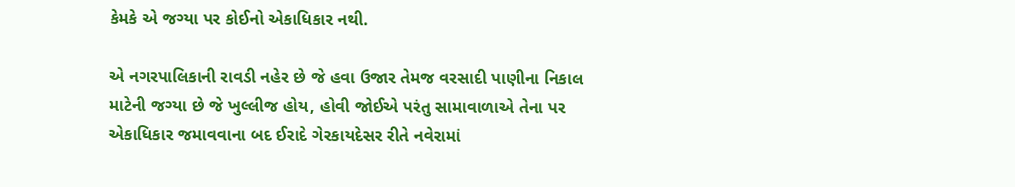કેમકે એ જગ્યા પર કોઈનો એકાધિકાર નથી.

એ નગરપાલિકાની રાવડી નહેર છે જે હવા ઉજાર તેમજ વરસાદી પાણીના નિકાલ માટેની જગ્યા છે જે ખુલ્લીજ હોય, હોવી જોઈએ પરંતુ સામાવાળાએ તેના પર એકાધિકાર જમાવવાના બદ ઈરાદે ગેરકાયદેસર રીતે નવેરામાં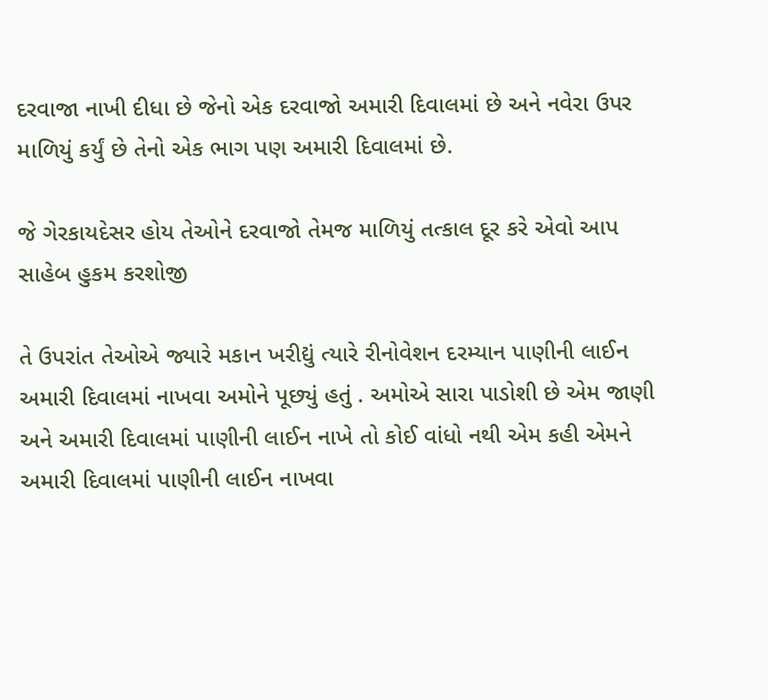દરવાજા નાખી દીધા છે જેનો એક દરવાજો અમારી દિવાલમાં છે અને નવેરા ઉપર માળિયું કર્યું છે તેનો એક ભાગ પણ અમારી દિવાલમાં છે.

જે ગેરકાયદેસર હોય તેઓને દરવાજો તેમજ માળિયું તત્કાલ દૂર કરે એવો આપ સાહેબ હુકમ કરશોજી

તે ઉપરાંત તેઓએ જ્યારે મકાન ખરીદ્યું ત્યારે રીનોવેશન દરમ્યાન પાણીની લાઈન અમારી દિવાલમાં નાખવા અમોને પૂછ્યું હતું . અમોએ સારા પાડોશી છે એમ જાણી અને અમારી દિવાલમાં પાણીની લાઈન નાખે તો કોઈ વાંધો નથી એમ કહી એમને અમારી દિવાલમાં પાણીની લાઈન નાખવા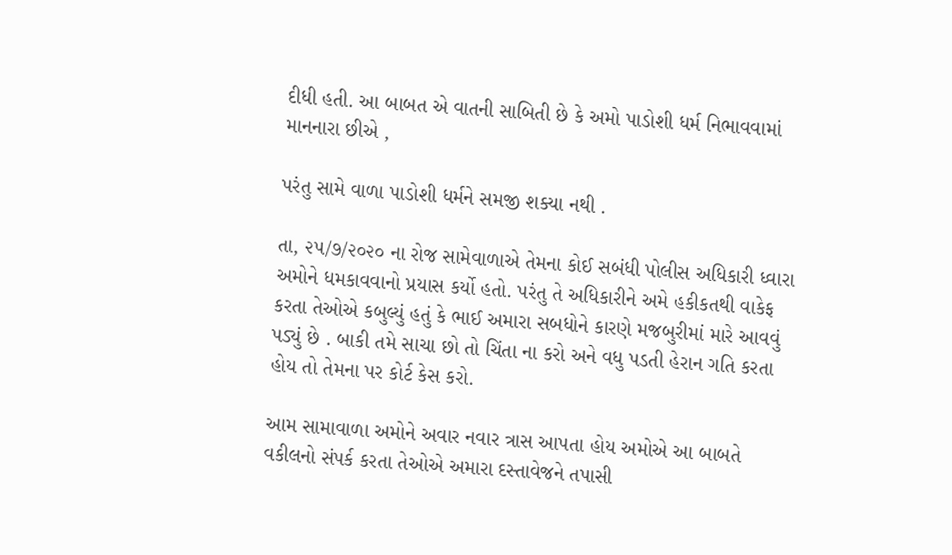દીધી હતી. આ બાબત એ વાતની સાબિતી છે કે અમો પાડોશી ધર્મ નિભાવવામાં માનનારા છીએ ,

પરંતુ સામે વાળા પાડોશી ધર્મને સમજી શક્યા નથી .

તા, ૨૫/૭/૨૦૨૦ ના રોજ સામેવાળાએ તેમના કોઈ સબંધી પોલીસ અધિકારી ધ્વારા અમોને ધમકાવવાનો પ્રયાસ કર્યો હતો. પરંતુ તે અધિકારીને અમે હકીકતથી વાકેફ કરતા તેઓએ કબુલ્યું હતું કે ભાઈ અમારા સબધોને કારણે મજબુરીમાં મારે આવવું પડ્યું છે . બાકી તમે સાચા છો તો ચિંતા ના કરો અને વધુ પડતી હેરાન ગતિ કરતા હોય તો તેમના પર કોર્ટ કેસ કરો.

આમ સામાવાળા અમોને અવાર નવાર ત્રાસ આપતા હોય અમોએ આ બાબતે વકીલનો સંપર્ક કરતા તેઓએ અમારા દસ્તાવેજને તપાસી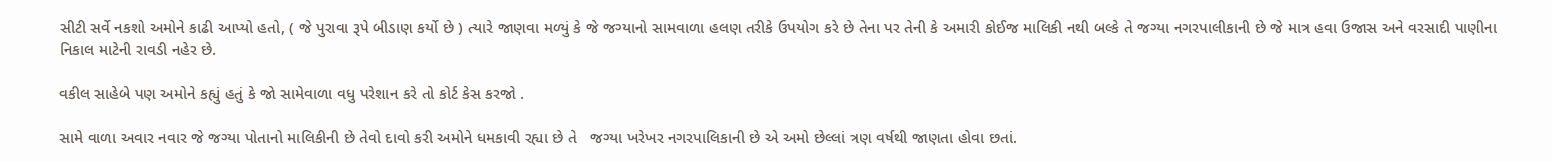સીટી સર્વે નકશો અમોને કાઢી આપ્યો હતો, ( જે પુરાવા રૂપે બીડાણ કર્યો છે ) ત્યારે જાણવા મળ્યું કે જે જગ્યાનો સામવાળા હલણ તરીકે ઉપયોગ કરે છે તેના પર તેની કે અમારી કોઈજ માલિકી નથી બલ્કે તે જગ્યા નગરપાલીકાની છે જે માત્ર હવા ઉજાસ અને વરસાદી પાણીના નિકાલ માટેની રાવડી નહેર છે.

વકીલ સાહેબે પણ અમોને કહ્યું હતું કે જો સામેવાળા વધુ પરેશાન કરે તો કોર્ટ કેસ કરજો .

સામે વાળા અવાર નવાર જે જગ્યા પોતાનો માલિકીની છે તેવો દાવો કરી અમોને ધમકાવી રહ્યા છે તે   જગ્યા ખરેખર નગરપાલિકાની છે એ અમો છેલ્લાં ત્રણ વર્ષથી જાણતા હોવા છતાં.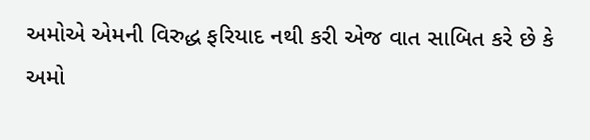અમોએ એમની વિરુદ્ધ ફરિયાદ નથી કરી એજ વાત સાબિત કરે છે કે અમો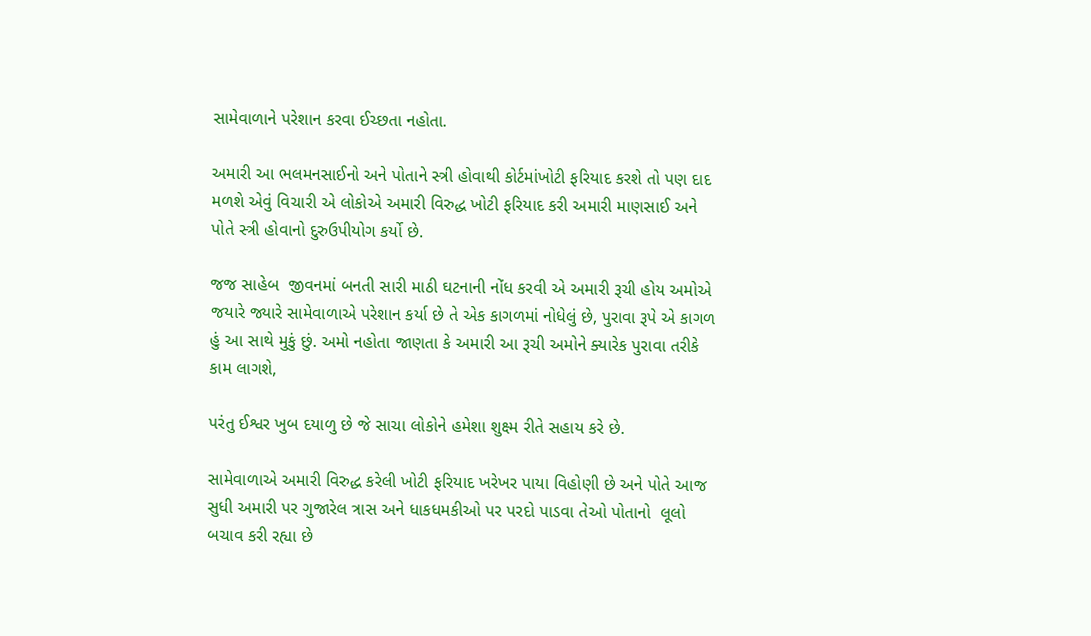સામેવાળાને પરેશાન કરવા ઈચ્છતા નહોતા.

અમારી આ ભલમનસાઈનો અને પોતાને સ્ત્રી હોવાથી કોર્ટમાંખોટી ફરિયાદ કરશે તો પણ દાદ મળશે એવું વિચારી એ લોકોએ અમારી વિરુદ્ધ ખોટી ફરિયાદ કરી અમારી માણસાઈ અને પોતે સ્ત્રી હોવાનો દુરુઉપીયોગ કર્યો છે.

જજ સાહેબ  જીવનમાં બનતી સારી માઠી ઘટનાની નોંધ કરવી એ અમારી રૂચી હોય અમોએ  જયારે જ્યારે સામેવાળાએ પરેશાન કર્યા છે તે એક કાગળમાં નોધેલું છે, પુરાવા રૂપે એ કાગળ હું આ સાથે મુકું છું. અમો નહોતા જાણતા કે અમારી આ રૂચી અમોને ક્યારેક પુરાવા તરીકે કામ લાગશે,

પરંતુ ઈશ્વર ખુબ દયાળુ છે જે સાચા લોકોને હમેશા શુક્ષ્મ રીતે સહાય કરે છે.

સામેવાળાએ અમારી વિરુદ્ધ કરેલી ખોટી ફરિયાદ ખરેખર પાયા વિહોણી છે અને પોતે આજ સુધી અમારી પર ગુજારેલ ત્રાસ અને ધાકધમકીઓ પર પરદો પાડવા તેઓ પોતાનો  લૂલો બચાવ કરી રહ્યા છે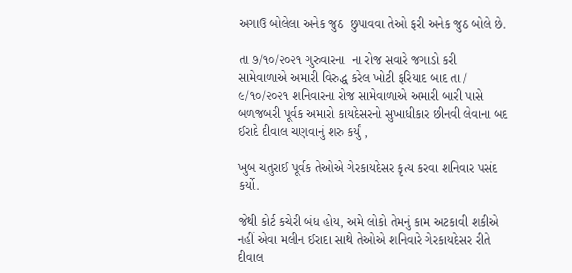અગાઉ બોલેલા અનેક જુઠ  છુપાવવા તેઓ ફરી અનેક જુઠ બોલે છે.

તા ૭/૧૦/૨૦૨૧ ગુરુવારના  ના રોજ સવારે જગાડો કરી સામેવાળાએ અમારી વિરુદ્ધ કરેલ ખોટી ફરિયાદ બાદ તા / ૯/૧૦/૨૦૨૧ શનિવારના રોજ સામેવાળાએ અમારી બારી પાસે બળજબરી પૂર્વક અમારો કાયદેસરનો સુખાધીકાર છીનવી લેવાના બદ ઈરાદે દીવાલ ચણવાનું શરુ કર્યું ,

ખુબ ચતુરાઈ પૂર્વક તેઓએ ગેરકાયદેસર કૃત્ય કરવા શનિવાર પસંદ કર્યો.

જેથી કોર્ટ કચેરી બંધ હોય, અમે લોકો તેમનું કામ અટકાવી શકીએ નહીં એવા મલીન ઈરાદા સાથે તેઓએ શનિવારે ગેરકાયદેસર રીતે દીવાલ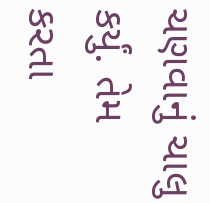ચણવાનું ચાલુ કર્યું. તેમ કરતા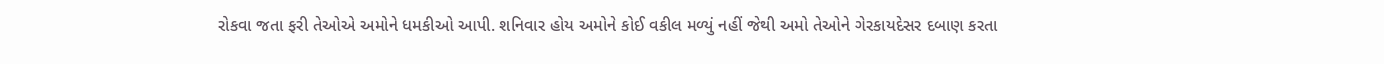રોકવા જતા ફરી તેઓએ અમોને ધમકીઓ આપી. શનિવાર હોય અમોને કોઈ વકીલ મળ્યું નહીં જેથી અમો તેઓને ગેરકાયદેસર દબાણ કરતા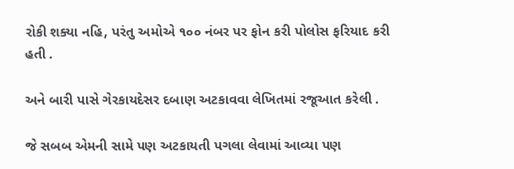રોકી શક્યા નહિ, પરંતુ અમોએ ૧૦૦ નંબર પર ફોન કરી પોલોસ ફરિયાદ કરી હતી .

અને બારી પાસે ગેરકાયદેસર દબાણ અટકાવવા લેખિતમાં રજૂઆત કરેલી .

જે સબબ એમની સામે પણ અટકાયતી પગલા લેવામાં આવ્યા પણ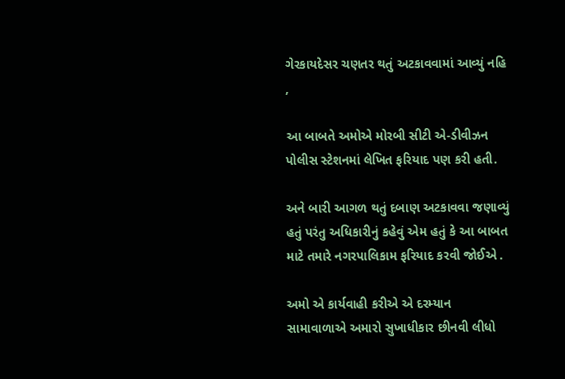ગેરકાયદેસર ચણતર થતું અટકાવવામાં આવ્યું નહિ ,

આ બાબતે અમોએ મોરબી સીટી એ-ડીવીઝન પોલીસ સ્ટેશનમાં લેખિત ફરિયાદ પણ કરી હતી.

અને બારી આગળ થતું દબાણ અટકાવવા જણાવ્યું હતું પરંતુ અધિકારીનું કહેવું એમ હતું કે આ બાબત માટે તમારે નગરપાલિકામ ફરિયાદ કરવી જોઈએ .

અમો એ કાર્યવાહી કરીએ એ દરમ્યાન સામાવાળાએ અમારો સુખાધીકાર છીનવી લીધો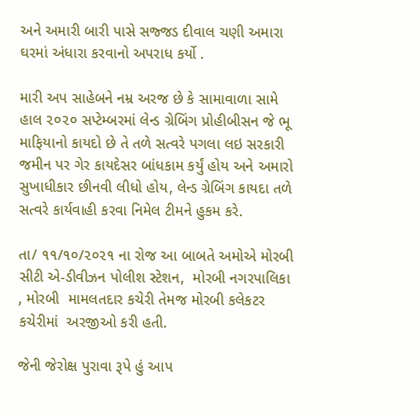અને અમારી બારી પાસે સજ્જડ દીવાલ ચણી અમારા ઘરમાં અંધારા કરવાનો અપરાધ કર્યો .

મારી અપ સાહેબને નમ્ર અરજ છે કે સામાવાળા સામે હાલ ૨૦૨૦ સપ્ટેમ્બરમાં લેન્ડ ગ્રેબિંગ પ્રોહીબીસન જે ભૂ માફિયાનો કાયદો છે તે તળે સત્વરે પગલા લઇ સરકારી જમીન પર ગેર કાયદેસર બાંધકામ કર્યું હોય અને અમારો સુખાધીકાર છીનવી લીધો હોય, લેન્ડ ગ્રેબિંગ કાયદા તળે સત્વરે કાર્યવાહી કરવા નિમેલ ટીમને હુકમ કરે.

તા/ ૧૧/૧૦/૨૦૨૧ ના રોજ આ બાબતે અમોએ મોરબી સીટી એ-ડીવીઝન પોલીશ સ્ટેશન,  મોરબી નગરપાલિકા , મોરબી  મામલતદાર કચેરી તેમજ મોરબી કલેકટર કચેરીમાં  અરજીઓ કરી હતી.

જેની જેરોક્ષ પુરાવા રૂપે હું આપ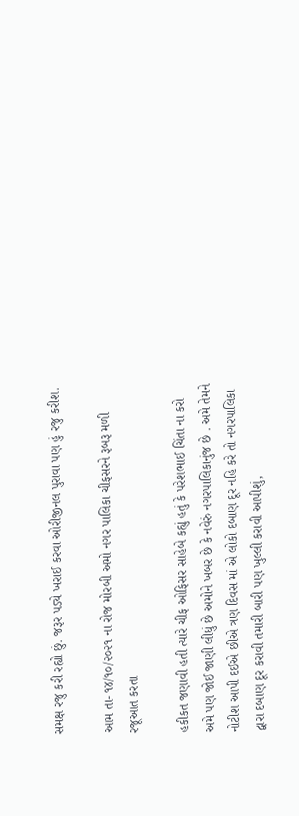સમક્ષ રજુ કરી રહ્યો છું. જરૂર પડ્યે ખરાઈ કરવા ઓરીજીનલ પુરાવા પણ હું રજુ કરીશ.

આમ તા- ૧૪/૧૦/૨૦૨૧ ના રોજ મોરબી અમો નગર પાલિકા ચીફસરને રૂબરૂ મળી રજૂઆત કરતા

હકીકત જણાવી હતી ત્યારે ચીફ ઓફિસર સાહેબે કહ્યું હતું કે પરેશભાઈ ચિંતા ના કરો અમે પણ જોઈ જાણી લીધું છે અમોને ખબર છે કે નવેરું નગરપાલિકાનુંજ છે . અમે તેમને નોટીશ આપી દઈએ છીએ ત્રણ દિવસ માં એ લોકો દબાણ દૂર નહિ કરે તો નગરપાલિકા દ્વારા દબાણ દૂર કરાવી તમારી બારી પણ ખુલ્લી કરાવી આપીશું,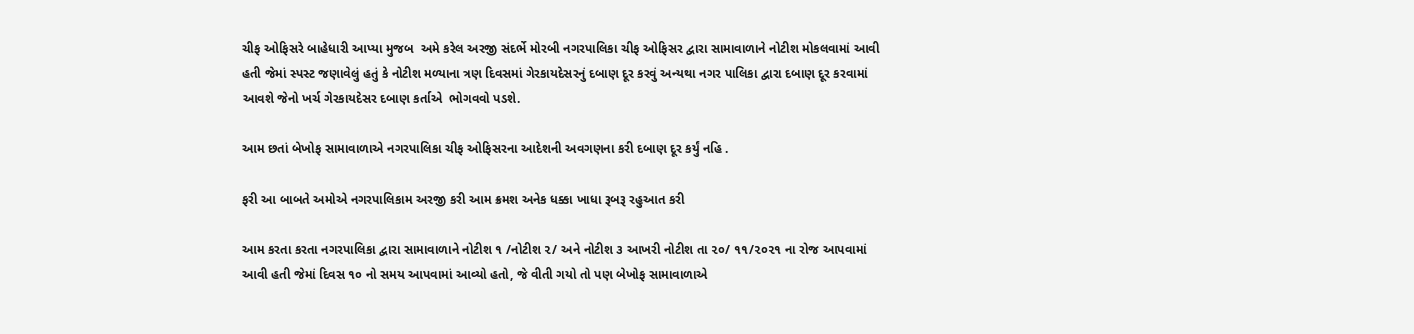ચીફ ઓફિસરે બાહેધારી આપ્યા મુજબ  અમે કરેલ અરજી સંદર્ભે મોરબી નગરપાલિકા ચીફ ઓફિસર દ્વારા સામાવાળાને નોટીશ મોકલવામાં આવી હતી જેમાં સ્પસ્ટ જણાવેલું હતું કે નોટીશ મળ્યાના ત્રણ દિવસમાં ગેરકાયદેસરનું દબાણ દૂર કરવું અન્યથા નગર પાલિકા દ્વારા દબાણ દૂર કરવામાં આવશે જેનો ખર્ચ ગેરકાયદેસર દબાણ કર્તાએ  ભોગવવો પડશે.

આમ છતાં બેખોફ સામાવાળાએ નગરપાલિકા ચીફ ઓફિસરના આદેશની અવગણના કરી દબાણ દૂર કર્યું નહિ .

ફરી આ બાબતે અમોએ નગરપાલિકામ અરજી કરી આમ ક્રમશ અનેક ધક્કા ખાધા રૂબરૂ રહુઆત કરી

આમ કરતા કરતા નગરપાલિકા દ્વારા સામાવાળાને નોટીશ ૧ /નોટીશ ૨/ અને નોટીશ ૩ આખરી નોટીશ તા ૨૦/ ૧૧/૨૦૨૧ ના રોજ આપવામાં આવી હતી જેમાં દિવસ ૧૦ નો સમય આપવામાં આવ્યો હતો, જે વીતી ગયો તો પણ બેખોફ સામાવાળાએ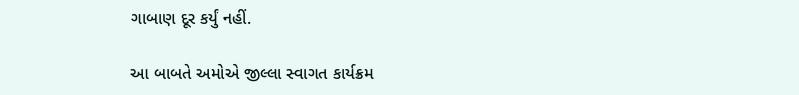ગાબાણ દૂર કર્યું નહીં.

આ બાબતે અમોએ જીલ્લા સ્વાગત કાર્યક્રમ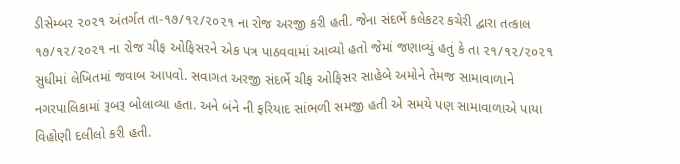ડીસેમ્બર ૨૦૨૧ અંતર્ગત તા-૧૭/૧૨/૨૦૨૧ ના રોજ અરજી કરી હતી. જેના સંદર્ભે કલેકટર કચેરી દ્વારા તત્કાલ ૧૭/૧૨/૨૦૨૧ ના રોજ ચીફ ઓફિસરને એક પત્ર પાઠવવામાં આવ્યો હતો જેમાં જણાવ્યું હતું કે તા ૨૧/૧૨/૨૦૨૧ સુધીમાં લેખિતમાં જવાબ આપવો. સવાગત અરજી સંદર્ભે ચીફ ઓફિસર સાહેબે અમોને તેમજ સામાવાળાને નગરપાલિકામાં રૂબરૂ બોલાવ્યા હતા. અને બંને ની ફરિયાદ સાંભળી સમજી હતી એ સમયે પણ સામાવાળાએ પાયા વિહોણી દલીલો કરી હતી.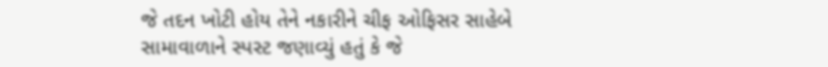જે તદન ખોટી હોય તેને નકારીને ચીફ ઓફિસર સાહેબે સામાવાળાને સ્પસ્ટ જણાવ્યું હતું કે જે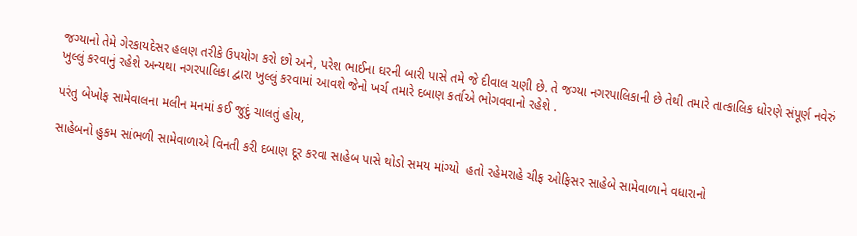જગ્યાનો તેમે ગેરકાયદેસર હલણ તરીકે ઉપયોગ કરો છો અને, પરેશ ભાઈના ઘરની બારી પાસે તમે જે દીવાલ ચણી છે. તે જગ્યા નગરપાલિકાની છે તેથી તમારે તાત્કાલિક ધોરણે સંપૂર્ણ નવેરું ખુલ્લું કરવાનું રહેશે અન્યથા નગરપાલિકા દ્વારા ખુલ્લું કરવામાં આવશે જેનો ખર્ચ તમારે દબાણ કર્તાએ ભોગવવાનો રહેશે .

પરંતુ બેખોફ સામેવાલના મલીન મનમાં કઈ જુદું ચાલતું હોય,

સાહેબનો હુકમ સાંભળી સામેવાળાએ વિનતી કરી દબાણ દૂર કરવા સાહેબ પાસે થોડો સમય માંગ્યો  હતો રહેમરાહે ચીફ ઓફિસર સાહેબે સામેવાળાને વધારાનો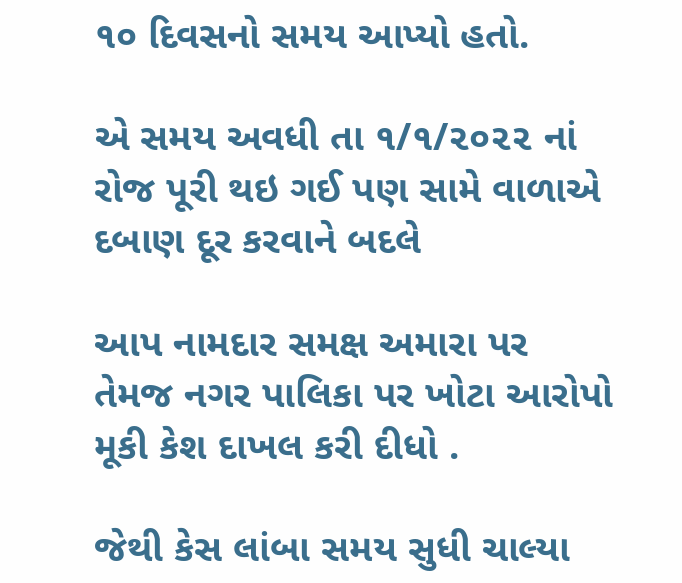૧૦ દિવસનો સમય આપ્યો હતો.

એ સમય અવધી તા ૧/૧/૨૦૨૨ નાં રોજ પૂરી થઇ ગઈ પણ સામે વાળાએ દબાણ દૂર કરવાને બદલે

આપ નામદાર સમક્ષ અમારા પર તેમજ નગર પાલિકા પર ખોટા આરોપો મૂકી કેશ દાખલ કરી દીધો .

જેથી કેસ લાંબા સમય સુધી ચાલ્યા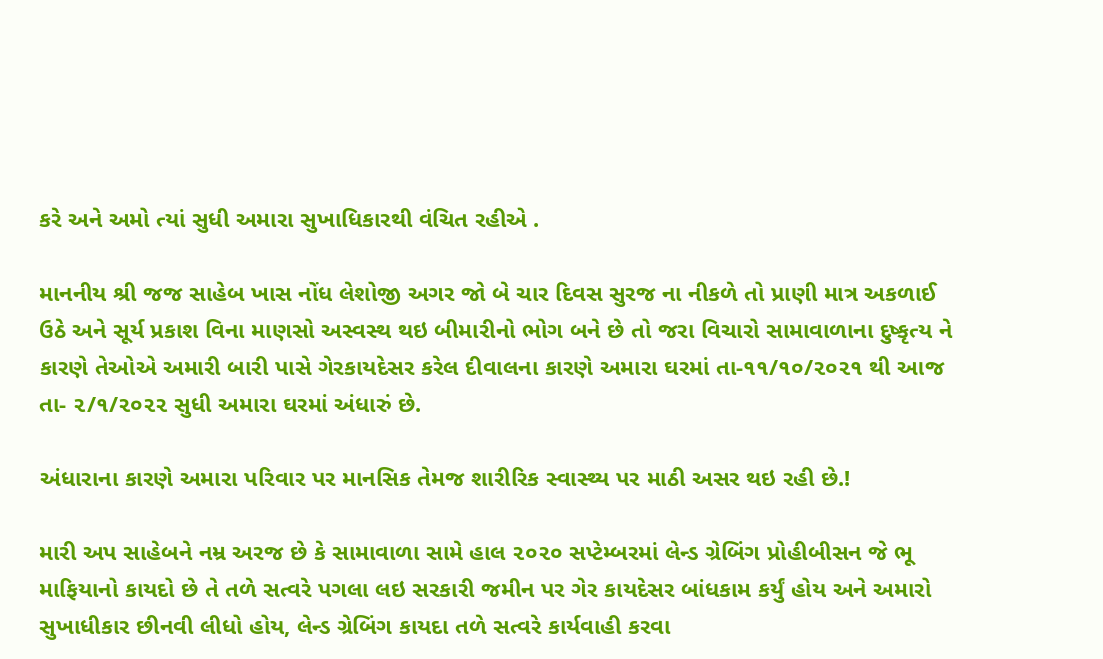કરે અને અમો ત્યાં સુધી અમારા સુખાધિકારથી વંચિત રહીએ .

માનનીય શ્રી જજ સાહેબ ખાસ નોંધ લેશોજી અગર જો બે ચાર દિવસ સુરજ ના નીકળે તો પ્રાણી માત્ર અકળાઈ ઉઠે અને સૂર્ય પ્રકાશ વિના માણસો અસ્વસ્થ થઇ બીમારીનો ભોગ બને છે તો જરા વિચારો સામાવાળાના દુષ્કૃત્ય ને કારણે તેઓએ અમારી બારી પાસે ગેરકાયદેસર કરેલ દીવાલના કારણે અમારા ઘરમાં તા-૧૧/૧૦/૨૦૨૧ થી આજ તા- ૨/૧/૨૦૨૨ સુધી અમારા ઘરમાં અંધારું છે.

અંધારાના કારણે અમારા પરિવાર પર માનસિક તેમજ શારીરિક સ્વાસ્થ્ય પર માઠી અસર થઇ રહી છે.!

મારી અપ સાહેબને નમ્ર અરજ છે કે સામાવાળા સામે હાલ ૨૦૨૦ સપ્ટેમ્બરમાં લેન્ડ ગ્રેબિંગ પ્રોહીબીસન જે ભૂ માફિયાનો કાયદો છે તે તળે સત્વરે પગલા લઇ સરકારી જમીન પર ગેર કાયદેસર બાંધકામ કર્યું હોય અને અમારો સુખાધીકાર છીનવી લીધો હોય, લેન્ડ ગ્રેબિંગ કાયદા તળે સત્વરે કાર્યવાહી કરવા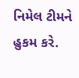નિમેલ ટીમને હુકમ કરે.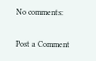No comments:

Post a Comment